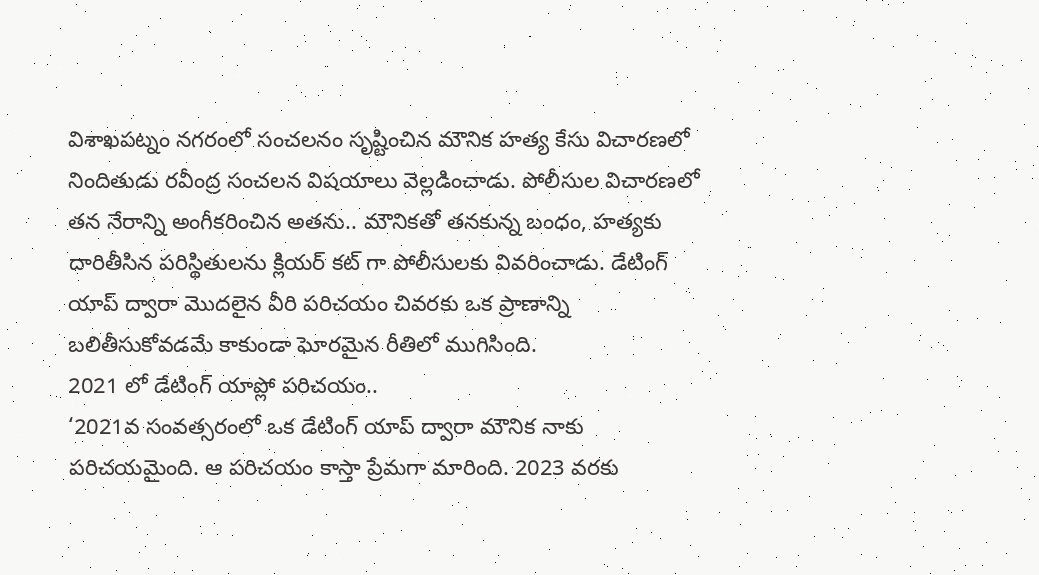విశాఖపట్నం నగరంలో సంచలనం సృష్టించిన మౌనిక హత్య కేసు విచారణలో నిందితుడు రవీంద్ర సంచలన విషయాలు వెల్లడించాడు. పోలీసుల విచారణలో తన నేరాన్ని అంగీకరించిన అతను.. మౌనికతో తనకున్న బంధం, హత్యకు దారితీసిన పరిస్థితులను క్లియర్ కట్ గా పోలీసులకు వివరించాడు. డేటింగ్ యాప్ ద్వారా మొదలైన వీరి పరిచయం చివరకు ఒక ప్రాణాన్ని బలితీసుకోవడమే కాకుండా ఘోరమైన రీతిలో ముగిసింది.
2021 లో డేటింగ్ యాప్లో పరిచయం..
‘2021వ సంవత్సరంలో ఒక డేటింగ్ యాప్ ద్వారా మౌనిక నాకు పరిచయమైంది. ఆ పరిచయం కాస్తా ప్రేమగా మారింది. 2023 వరకు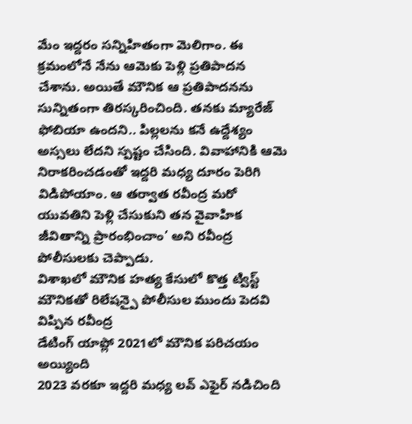మేం ఇద్దరం సన్నిహితంగా మెలిగాం. ఈ క్రమంలోనే నేను ఆమెకు పెళ్లి ప్రతిపాదన చేశాను. అయితే మౌనిక ఆ ప్రతిపాదనను సున్నితంగా తిరస్కరించింది. తనకు మ్యారేజ్ ఫోబియా ఉందని.. పిల్లలను కనే ఉద్దేశ్యం అస్సలు లేదని స్పష్టం చేసింది. వివాహానికి ఆమె నిరాకరించడంతో ఇద్దరి మధ్య దూరం పెరిగి విడిపోయాం. ఆ తర్వాత రవీంద్ర మరో యువతిని పెళ్లి చేసుకుని తన వైవాహిక జీవితాన్ని ప్రారంభించాం’ అని రవీంద్ర పోలీసులకు చెప్పాడు.
విశాఖలో మౌనిక హత్య కేసులో కొత్త ట్విస్ట్
మౌనికతో రిలేషన్పై పోలీసుల ముందు పెదవి విప్పిన రవీంద్ర
డేటింగ్ యాప్లో 2021లో మౌనిక పరిచయం అయ్యింది
2023 వరకూ ఇద్దరి మధ్య లవ్ ఎఫైర్ నడిచింది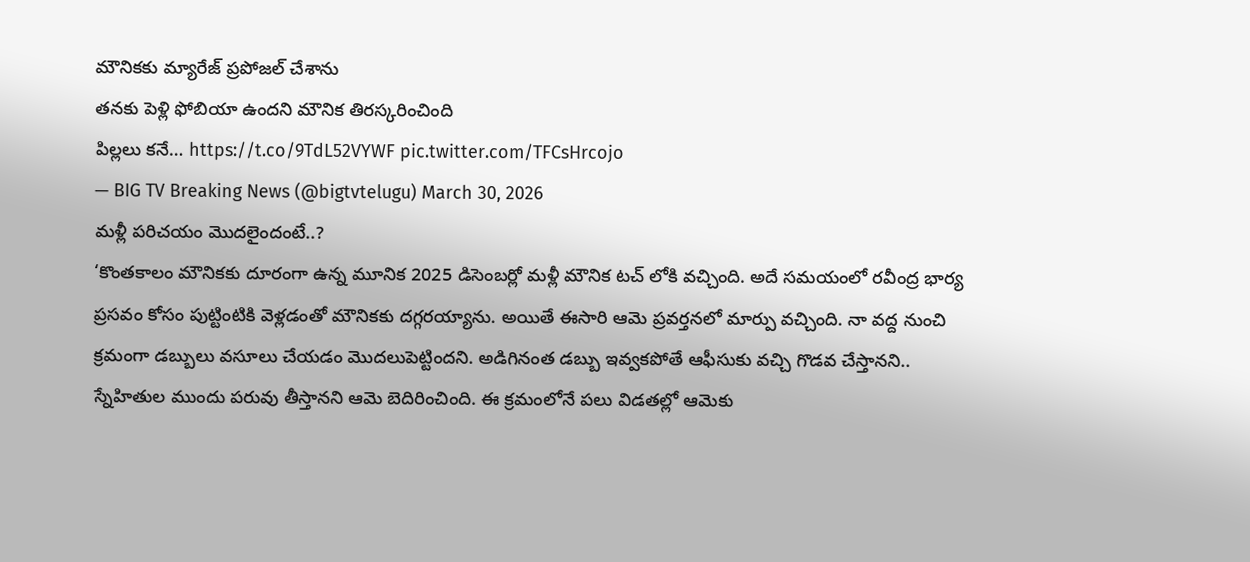మౌనికకు మ్యారేజ్ ప్రపోజల్ చేశాను
తనకు పెళ్లి ఫోబియా ఉందని మౌనిక తిరస్కరించింది
పిల్లలు కనే… https://t.co/9TdL52VYWF pic.twitter.com/TFCsHrcojo
— BIG TV Breaking News (@bigtvtelugu) March 30, 2026
మళ్లీ పరిచయం మొదలైందంటే..?
‘కొంతకాలం మౌనికకు దూరంగా ఉన్న మూనిక 2025 డిసెంబర్లో మళ్లీ మౌనిక టచ్ లోకి వచ్చింది. అదే సమయంలో రవీంద్ర భార్య ప్రసవం కోసం పుట్టింటికి వెళ్లడంతో మౌనికకు దగ్గరయ్యాను. అయితే ఈసారి ఆమె ప్రవర్తనలో మార్పు వచ్చింది. నా వద్ద నుంచి క్రమంగా డబ్బులు వసూలు చేయడం మొదలుపెట్టిందని. అడిగినంత డబ్బు ఇవ్వకపోతే ఆఫీసుకు వచ్చి గొడవ చేస్తానని.. స్నేహితుల ముందు పరువు తీస్తానని ఆమె బెదిరించింది. ఈ క్రమంలోనే పలు విడతల్లో ఆమెకు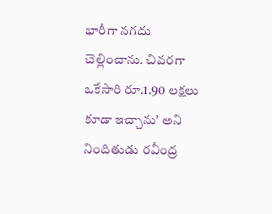భారీగా నగదు చెల్లించాను. చివరగా ఒకేసారి రూ.1.90 లక్షలు కూడా ఇచ్చాను’ అని నిందితుడు రవీంద్ర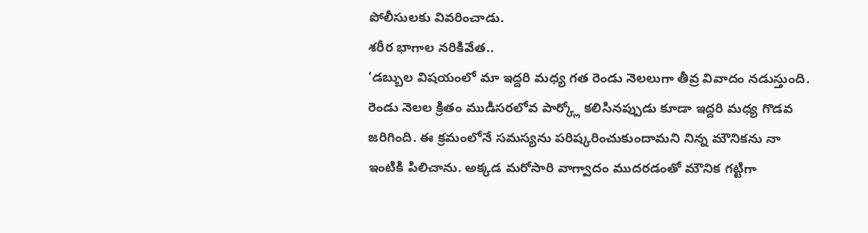పోలీసులకు వివరించాడు.
శరీర భాగాల నరికివేత..
‘డబ్బుల విషయంలో మా ఇద్దరి మధ్య గత రెండు నెలలుగా తీవ్ర వివాదం నడుస్తుంది. రెండు నెలల క్రితం ముడిసరలోవ పార్క్లో కలిసినప్పుడు కూడా ఇద్దరి మధ్య గొడవ జరిగింది. ఈ క్రమంలోనే సమస్యను పరిష్కరించుకుందామని నిన్న మౌనికను నా ఇంటికి పిలిచాను. అక్కడ మరోసారి వాగ్వాదం ముదరడంతో మౌనిక గట్టిగా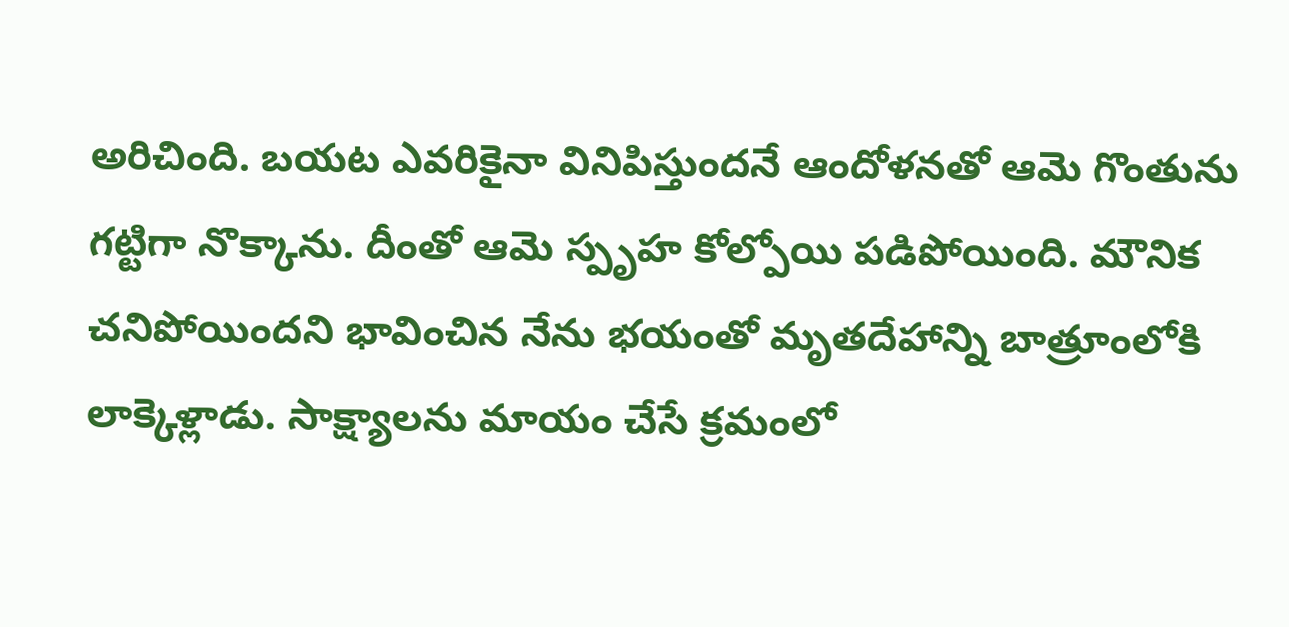అరిచింది. బయట ఎవరికైనా వినిపిస్తుందనే ఆందోళనతో ఆమె గొంతును గట్టిగా నొక్కాను. దీంతో ఆమె స్పృహ కోల్పోయి పడిపోయింది. మౌనిక చనిపోయిందని భావించిన నేను భయంతో మృతదేహాన్ని బాత్రూంలోకి లాక్కెళ్లాడు. సాక్ష్యాలను మాయం చేసే క్రమంలో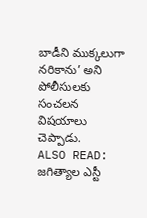బాడీని ముక్కలుగా నరికాను’ అని పోలీసులకు సంచలన విషయాలు చెప్పాడు.
ALSO READ: జగిత్యాల ఎస్టీ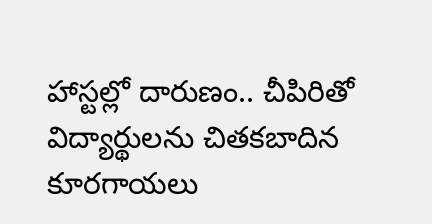హాస్టల్లో దారుణం.. చీపిరితో విద్యార్థులను చితకబాదిన కూరగాయలు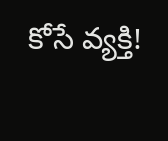కోసే వ్యక్తి!